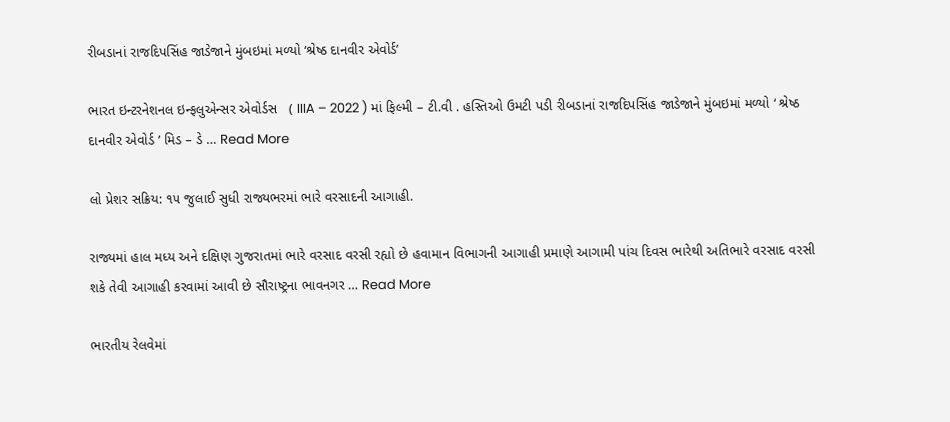રીબડાનાં રાજદિપસિંહ જાડેજાને મુંબઇમાં મળ્યો ‘શ્રેષ્ઠ દાનવીર એવોર્ડ’

ભારત ઇન્ટરનેશનલ ઇન્ફલુએન્સર એવોર્ડસ   ( IIIA – 2022 ) માં ફિલ્મી – ટી.વી . હસ્તિઓ ઉમટી પડી રીબડાનાં રાજદિપસિંહ જાડેજાને મુંબઇમાં મળ્યો ‘ શ્રેષ્ઠ દાનવીર એવોર્ડ ’ મિડ – ડે … Read More

લો પ્રેશર સક્રિય: ૧૫ જુલાઈ સુધી રાજ્યભરમાં ભારે વરસાદની આગાહી.

રાજ્યમાં હાલ મધ્ય અને દક્ષિણ ગુજરાતમાં ભારે વરસાદ વરસી રહ્યો છે હવામાન વિભાગની આગાહી પ્રમાણે આગામી પાંચ દિવસ ભારેથી અતિભારે વરસાદ વરસી શકે તેવી આગાહી કરવામાં આવી છે સૌરાષ્ટ્રના ભાવનગર … Read More

ભારતીય રેલવેમાં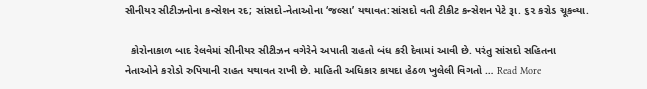સીનીયર સીટીઝનોના કન્સેશન રદ; સાંસદો-નેતાઓના ‘જલ્સા’ યથાવત:સાંસદો વતી ટીકીટ કન્સેશન પેટે રૂા. ૬૨ કરોડ ચૂકવ્યા.

  કોરોનાકાળ બાદ રેલવેમાં સીનીયર સીટીઝન વગેરેને અપાતી રાહતો બંધ કરી દેવામાં આવી છે. પરંતુ સાંસદો સહિતના નેતાઓને કરોડો રુપિયાની રાહત યથાવત રાખી છે. માહિતી અધિકાર કાયદા હેઠળ ખુલેલી વિગતો … Read More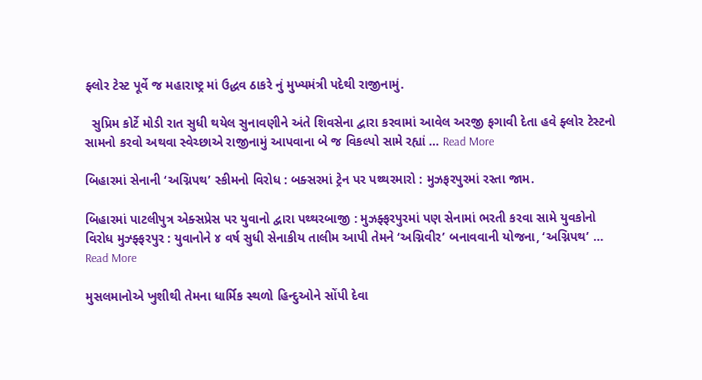ફ્લોર ટેસ્ટ પૂર્વે જ મહારાષ્ટ્ર માં ઉદ્ધવ ઠાકરે નું મુખ્યમંત્રી પદેથી રાજીનામું.

  સુપ્રિમ કોર્ટે મોડી રાત સુધી થયેલ સુનાવણીને અંતે શિવસેના દ્વારા કરવામાં આવેલ અરજી ફગાવી દેતા હવે ફ્લોર ટેસ્ટનો સામનો કરવો અથવા સ્વેચ્છાએ રાજીનામું આપવાના બે જ વિકલ્પો સામે રહ્યાં … Read More

બિહારમાં સેનાની ‘અગ્નિપથ’ સ્કીમનો વિરોધ : બક્સરમાં ટ્રેન પર પથ્થરમારો : મુઝફરપુરમાં રસ્તા જામ.

બિહારમાં પાટલીપુત્ર એક્સપ્રેસ પર યુવાનો દ્વારા પથ્થરબાજી : મુઝફ્ફરપુરમાં પણ સેનામાં ભરતી કરવા સામે યુવકોનો વિરોધ મુઝ્ફ્ફરપુર : યુવાનોને ૪ વર્ષ સુધી સેનાકીય તાલીમ આપી તેમને ‘અગ્નિવીર’ બનાવવાની યોજના, ‘અગ્નિપથ’ … Read More

મુસલમાનોએ ખુશીથી તેમના ધાર્મિક સ્થળો હિન્દુઓને સોંપી દેવા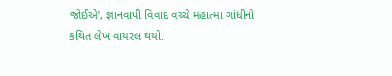જોઈએ’, જ્ઞાનવાપી વિવાદ વચ્ચે મહાત્મા ગાંધીનો કથિત લેખ વાયરલ થયો.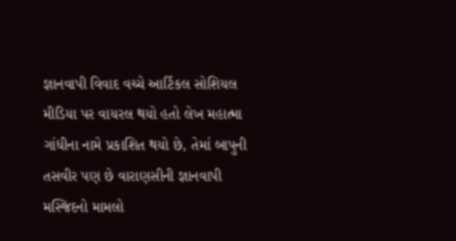જ્ઞાનવાપી વિવાદ વચ્ચે આર્ટિકલ સોશિયલ મીડિયા પર વાયરલ થયો હતો લેખ મહાત્મા ગાંધીના નામે પ્રકાશિત થયો છે, તેમાં બાપુની તસવીર પણ છે વારાણસીની જ્ઞાનવાપી મસ્જિદનો મામલો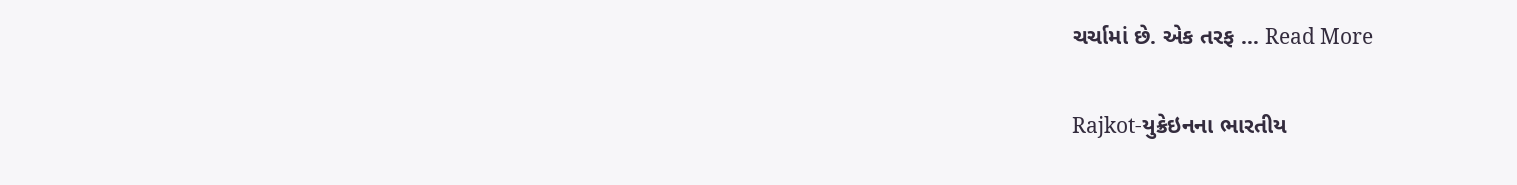ચર્ચામાં છે. એક તરફ … Read More

Rajkot-યુક્રેઇનના ભારતીય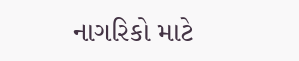નાગરિકો માટે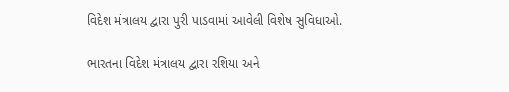વિદેશ મંત્રાલય દ્વારા પુરી પાડવામાં આવેલી વિશેષ સુવિધાઓ.

ભારતના વિદેશ મંત્રાલય દ્વારા રશિયા અને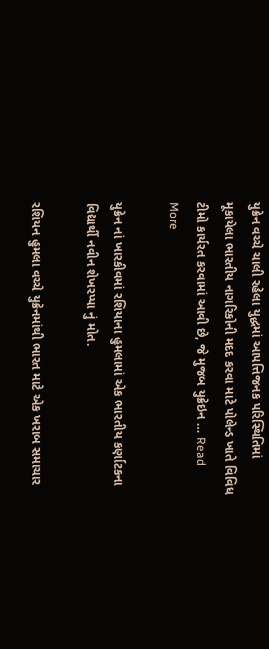યુક્રેન વચ્ચે ચાલી રહેલા યુદ્ધમાં આપત્તિજનક પરિસ્થિતિમાં મૂકાયેલા ભારતીય નાગરિકોની મદદ કરવા માટે પોલેન્ડ ખાતે વિવિધ ટીમો કાર્યરત કરવામાં આવી છે, જે મુજબ યુક્રેઇન … Read More

યુક્રેન નાં ખારકીવમાં રશિયાના હુમલામાં એક ભારતીય કર્ણાટકના વિદ્યાર્થી નવીન શેખરપ્પા નું મોત.

રશિયન હુમલા વચ્ચે યુક્રેનમાંથી ભારત માટે એક ખરાબ સમાચાર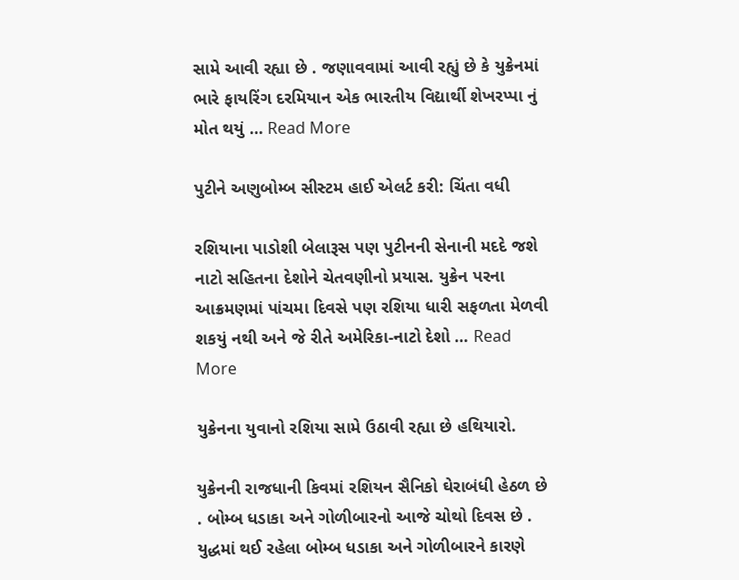સામે આવી રહ્યા છે . જણાવવામાં આવી રહ્યું છે કે યુક્રેનમાં ભારે ફાયરિંગ દરમિયાન એક ભારતીય વિદ્યાર્થી શેખરપ્પા નું મોત થયું … Read More

પુટીને અણુબોમ્બ સીસ્ટમ હાઈ એલર્ટ કરી: ચિંતા વધી

રશિયાના પાડોશી બેલારૂસ પણ પુટીનની સેનાની મદદે જશે નાટો સહિતના દેશોને ચેતવણીનો પ્રયાસ. યુક્રેન પરના આક્રમણમાં પાંચમા દિવસે પણ રશિયા ધારી સફળતા મેળવી શકયું નથી અને જે રીતે અમેરિકા-નાટો દેશો … Read More

યુક્રેનના યુવાનો રશિયા સામે ઉઠાવી રહ્યા છે હથિયારો.

યુક્રેનની રાજધાની કિવમાં રશિયન સૈનિકો ઘેરાબંધી હેઠળ છે . બોમ્બ ધડાકા અને ગોળીબારનો આજે ચોથો દિવસ છે . યુદ્ધમાં થઈ રહેલા બોમ્બ ધડાકા અને ગોળીબારને કારણે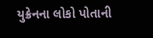યુક્રેનના લોકો પોતાની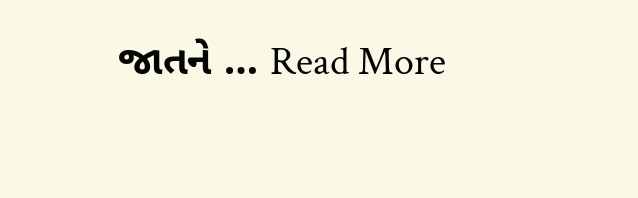જાતને … Read More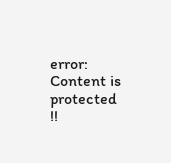error: Content is protected !!